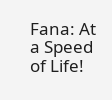Fana: At a Speed of Life!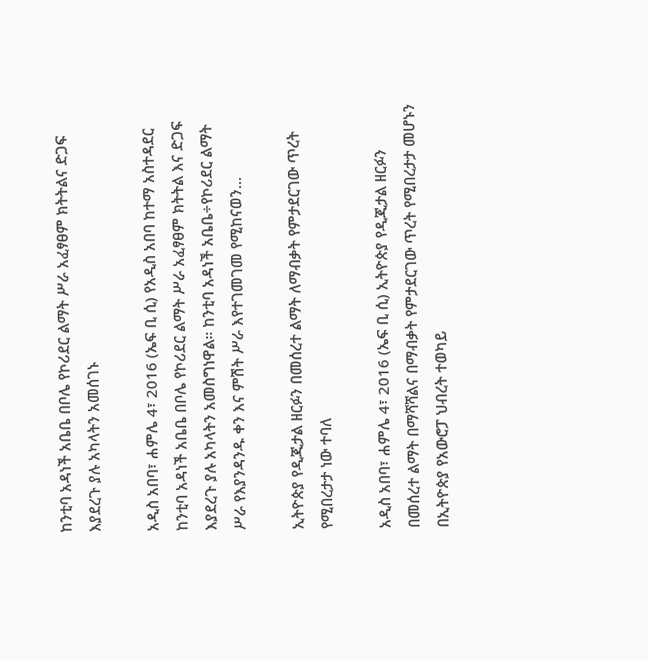ከንቲባ አዳነች አቤቤ በቦሌ የኮሪደር ልማት ሥራ አፈፃፀም ክትትልና ድጋፍ እያደረጉ ያሉ አካላትን አመሰገኑ

አዲስ አበባ፣ ሐምሌ 4፣ 2016 (ኤፍ ቢ ሲ) የአዲስ አበባ ከተማ አስተዳደር ከንቲባ አዳነች አቤቤ በቦሌ የኮሪደር ልማት ሥራ አፈፃፀም ክትትል እና ድጋፍ እያደረጉ ያሉ አካላትን አመስግነዋል። ከንቲባ አዳነች አቤቤ÷የኮሪደር ልማት ሥራ የእያንዳንዱ ቀን እና ምሽት ሥራ እየተገመገመ የሚከናወን…

ኢትዮጵያ የዲጂታል ዘርፉን በመሰረተ ልማት ለማብቃት የምታደርገው ጥረት የሚበረታታ ነው ተባለ

አዲስ አበባ፣ ሐምሌ 4፣ 2016 (ኤፍ ቢ ሲ) ኢትዮጵያ የዲጂታል ዘርፉን በመሰረተ ልማት በማሻሻልና በማብቃት የምታደርገው ጥረት የሚበረታታ መሆኑን በኢትዮጵያ የአውሮፓ ህብረት ተወካይ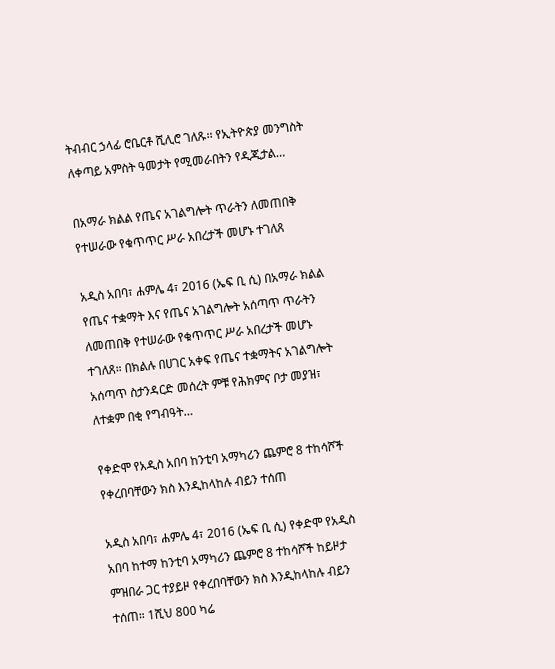ትብብር ኃላፊ ሮቤርቶ ሺሊሮ ገለጹ፡፡ የኢትዮጵያ መንግስት ለቀጣይ አምስት ዓመታት የሚመራበትን የዲጂታል…

በአማራ ክልል የጤና አገልግሎት ጥራትን ለመጠበቅ የተሠራው የቁጥጥር ሥራ አበረታች መሆኑ ተገለጸ

አዲስ አበባ፣ ሐምሌ 4፣ 2016 (ኤፍ ቢ ሲ) በአማራ ክልል የጤና ተቋማት እና የጤና አገልግሎት አሰጣጥ ጥራትን ለመጠበቅ የተሠራው የቁጥጥር ሥራ አበረታች መሆኑ ተገለጸ። በክልሉ በሀገር አቀፍ የጤና ተቋማትና አገልግሎት አሰጣጥ ስታንዳርድ መሰረት ምቹ የሕክምና ቦታ መያዝ፣ ለተቋም በቂ የግብዓት…

የቀድሞ የአዲስ አበባ ከንቲባ አማካሪን ጨምሮ 8 ተከሳሾች የቀረበባቸውን ክስ እንዲከላከሉ ብይን ተሰጠ

አዲስ አበባ፣ ሐምሌ 4፣ 2016 (ኤፍ ቢ ሲ) የቀድሞ የአዲስ አበባ ከተማ ከንቲባ አማካሪን ጨምሮ 8 ተከሳሾች ከይዞታ ምዝበራ ጋር ተያይዞ የቀረበባቸውን ክስ እንዲከላከሉ ብይን ተሰጠ። 1ሺህ 800 ካሬ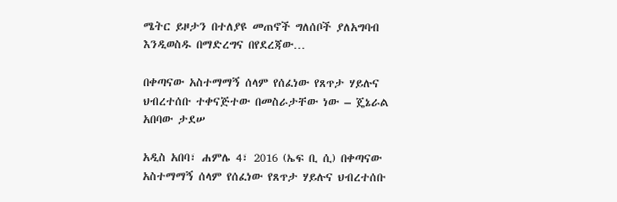ሜትር ይዞታን በተለያዩ መጠኖች ግለሰቦች ያለአግባብ እንዲወስዱ በማድረግና በየደረጃው…

በቀጣናው አስተማማኝ ሰላም የሰፈነው የጸጥታ ሃይሉና ህብረተሰቡ ተቀናጅተው በመስራታቸው ነው – ጄኔራል አበባው ታደሠ

አዲስ አበባ፣ ሐምሌ 4፣ 2016 (ኤፍ ቢ ሲ) በቀጣናው አስተማማኝ ሰላም የሰፈነው የጸጥታ ሃይሉና ህብረተሰቡ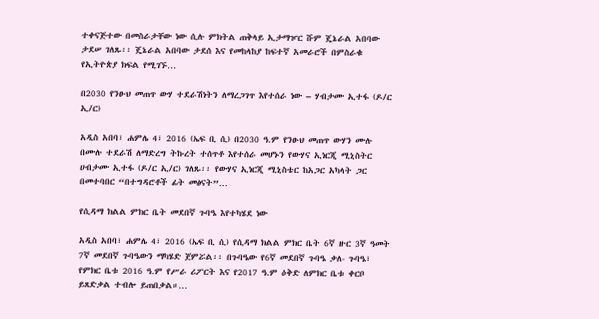ተቀናጅተው በመስራታቸው ነው ሲሉ ምክትል ጠቅላይ ኢታማዦር ሹም ጄኔራል አበባው ታደሠ ገለጹ፡፡ ጄኔራል አበባው ታደሰ እና የመከላከያ ከፍተኛ አመራሮች በምስራቁ የኢትዮጵያ ክፍል የሚገኙ…

በ2030 የንፁህ መጠጥ ውሃ ተደራሽነትን ለማረጋገጥ እየተሰራ ነው – ሃብታሙ ኢተፋ (ዶ/ር ኢ/ር)

አዲስ አበባ፣ ሐምሌ 4፣ 2016 (ኤፍ ቢ ሲ) በ2030 ዓ.ም የንፁህ መጠጥ ውሃን ሙሉ በሙሉ ተደራሽ ለማድረግ ትኩረት ተሰጥቶ እየተሰራ መሆኑን የውሃና ኢነርጂ ሚኒስትር ሀብታሙ ኢተፋ (ዶ/ር ኢ/ር) ገለጹ፡፡ የውሃና ኢነርጂ ሚኒስቴር ከአጋር አካላት ጋር በመተባበር “በተግዳሮቶች ፊት መፅናት”…

የሲዳማ ክልል ምክር ቤት መደበኛ ጉባዔ እየተካሄደ ነው

አዲስ አበባ፣ ሐምሌ 4፣ 2016 (ኤፍ ቢ ሲ) የሲዳማ ክልል ምክር ቤት 6ኛ ዙር 3ኛ ዓመት 7ኛ መደበኛ ጉባዔውን ማካሄድ ጀምሯል፡፡ በጉባዔው የ6ኛ መደበኛ ጉባዔ ቃለ- ጉባዔ፣ የምክር ቤቱ 2016 ዓ.ም የሥራ ሪፖርት እና የ2017 ዓ.ም ዕቅድ ለምክር ቤቱ ቀርቦ ይጸድቃል ተብሎ ይጠበቃል።…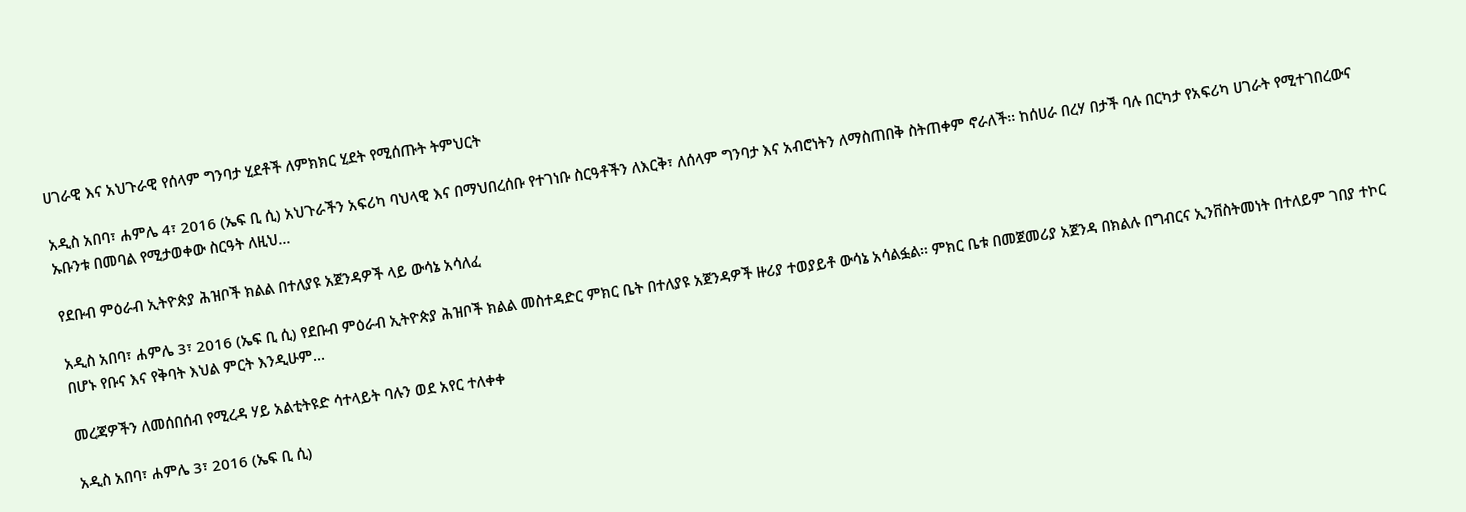ሀገራዊ እና አህጉራዊ የሰላም ግንባታ ሂደቶች ለምክክር ሂደት የሚሰጡት ትምህርት

አዲስ አበባ፣ ሐምሌ 4፣ 2016 (ኤፍ ቢ ሲ) አህጉራችን አፍሪካ ባህላዊ እና በማህበረሰቡ የተገነቡ ስርዓቶችን ለእርቅ፣ ለሰላም ግንባታ እና አብሮነትን ለማስጠበቅ ስትጠቀም ኖራለች፡፡ ከሰሀራ በረሃ በታች ባሉ በርካታ የአፍሪካ ሀገራት የሚተገበረውና ኡቡንቱ በመባል የሚታወቀው ስርዓት ለዚህ…

የደቡብ ምዕራብ ኢትዮጵያ ሕዝቦች ክልል በተለያዩ አጀንዳዎች ላይ ውሳኔ አሳለፈ

አዲስ አበባ፣ ሐምሌ 3፣ 2016 (ኤፍ ቢ ሲ) የደቡብ ምዕራብ ኢትዮጵያ ሕዝቦች ክልል መስተዳድር ምክር ቤት በተለያዩ አጀንዳዎች ዙሪያ ተወያይቶ ውሳኔ አሳልፏል፡፡ ምክር ቤቱ በመጀመሪያ አጀንዳ በክልሉ በግብርና ኢንቨስትመነት በተለይም ገበያ ተኮር በሆኑ የቡና እና የቅባት እህል ምርት እንዲሁም…

መረጃዎችን ለመሰበሰብ የሚረዳ ሃይ አልቲትዩድ ሳተላይት ባሉን ወደ አየር ተለቀቀ

አዲስ አበባ፣ ሐምሌ 3፣ 2016 (ኤፍ ቢ ሲ)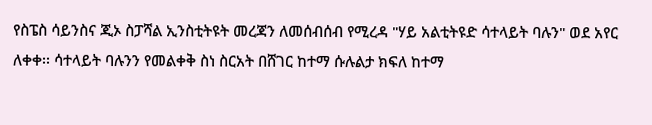የስፔስ ሳይንስና ጂኦ ስፓሻል ኢንስቲትዩት መረጃን ለመሰብሰብ የሚረዳ "ሃይ አልቲትዩድ ሳተላይት ባሉን" ወደ አየር ለቀቀ፡፡ ሳተላይት ባሉንን የመልቀቅ ስነ ስርአት በሸገር ከተማ ሱሉልታ ክፍለ ከተማ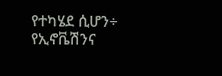የተካሄደ ሲሆን÷ የኢኖቬሽንና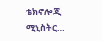ቴክኖሎጂ ሚኒስትር…